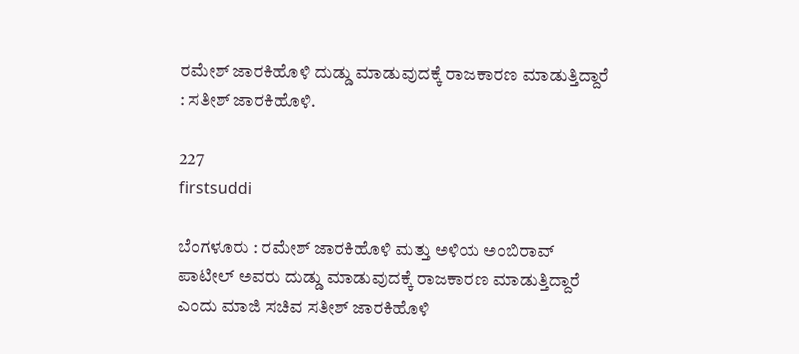ರಮೇಶ್ ಜಾರಕಿಹೊಳಿ ದುಡ್ಡು ಮಾಡುವುದಕ್ಕೆ ರಾಜಕಾರಣ ಮಾಡುತ್ತಿದ್ದಾರೆ : ಸತೀಶ್ ಜಾರಕಿಹೊಳಿ.

227
firstsuddi

ಬೆಂಗಳೂರು : ರಮೇಶ್ ಜಾರಕಿಹೊಳಿ ಮತ್ತು ಅಳಿಯ ಅಂಬಿರಾವ್ ಪಾಟೀಲ್ ಅವರು ದುಡ್ಡು ಮಾಡುವುದಕ್ಕೆ ರಾಜಕಾರಣ ಮಾಡುತ್ತಿದ್ದಾರೆ ಎಂದು ಮಾಜಿ ಸಚಿವ ಸತೀಶ್ ಜಾರಕಿಹೊಳಿ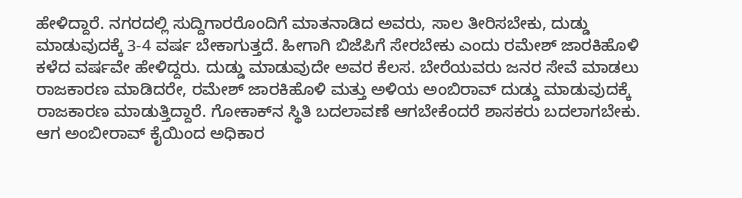ಹೇಳಿದ್ದಾರೆ. ನಗರದಲ್ಲಿ ಸುದ್ದಿಗಾರರೊಂದಿಗೆ ಮಾತನಾಡಿದ ಅವರು, ಸಾಲ ತೀರಿಸಬೇಕು, ದುಡ್ಡು ಮಾಡುವುದಕ್ಕೆ 3-4 ವರ್ಷ ಬೇಕಾಗುತ್ತದೆ. ಹೀಗಾಗಿ ಬಿಜೆಪಿಗೆ ಸೇರಬೇಕು ಎಂದು ರಮೇಶ್ ಜಾರಕಿಹೊಳಿ ಕಳೆದ ವರ್ಷವೇ ಹೇಳಿದ್ದರು. ದುಡ್ಡು ಮಾಡುವುದೇ ಅವರ ಕೆಲಸ. ಬೇರೆಯವರು ಜನರ ಸೇವೆ ಮಾಡಲು ರಾಜಕಾರಣ ಮಾಡಿದರೇ, ರಮೇಶ್ ಜಾರಕಿಹೊಳಿ ಮತ್ತು ಅಳಿಯ ಅಂಬಿರಾವ್ ದುಡ್ಡು ಮಾಡುವುದಕ್ಕೆ ರಾಜಕಾರಣ ಮಾಡುತ್ತಿದ್ದಾರೆ. ಗೋಕಾಕ್‍ನ ಸ್ಥಿತಿ ಬದಲಾವಣೆ ಆಗಬೇಕೆಂದರೆ ಶಾಸಕರು ಬದಲಾಗಬೇಕು. ಆಗ ಅಂಬೀರಾವ್ ಕೈಯಿಂದ ಅಧಿಕಾರ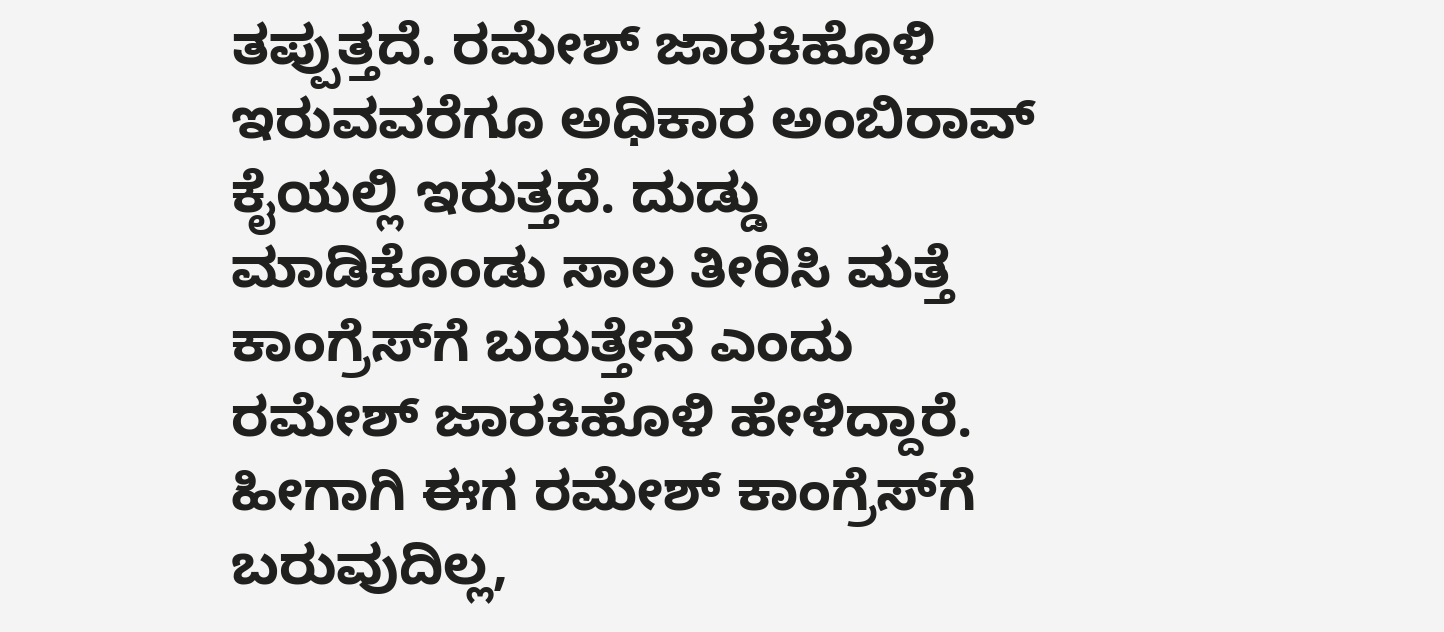ತಪ್ಪುತ್ತದೆ. ರಮೇಶ್ ಜಾರಕಿಹೊಳಿ ಇರುವವರೆಗೂ ಅಧಿಕಾರ ಅಂಬಿರಾವ್ ಕೈಯಲ್ಲಿ ಇರುತ್ತದೆ. ದುಡ್ಡು ಮಾಡಿಕೊಂಡು ಸಾಲ ತೀರಿಸಿ ಮತ್ತೆ ಕಾಂಗ್ರೆಸ್‍ಗೆ ಬರುತ್ತೇನೆ ಎಂದು ರಮೇಶ್ ಜಾರಕಿಹೊಳಿ ಹೇಳಿದ್ದಾರೆ. ಹೀಗಾಗಿ ಈಗ ರಮೇಶ್ ಕಾಂಗ್ರೆಸ್‍ಗೆ ಬರುವುದಿಲ್ಲ,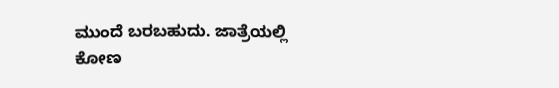ಮುಂದೆ ಬರಬಹುದು. ಜಾತ್ರೆಯಲ್ಲಿ ಕೋಣ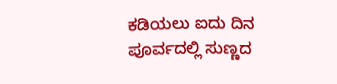ಕಡಿಯಲು ಐದು ದಿನ ಪೂರ್ವದಲ್ಲಿ ಸುಣ್ಣದ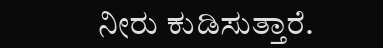ನೀರು ಕುಡಿಸುತ್ತಾರೆ.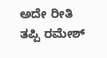ಅದೇ ರೀತಿ ತಪ್ಪಿ ರಮೇಶ್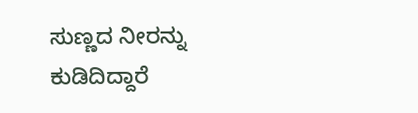ಸುಣ್ಣದ ನೀರನ್ನು ಕುಡಿದಿದ್ದಾರೆ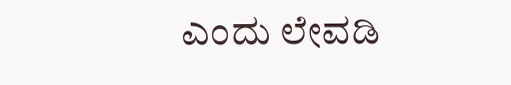ಎಂದು ಲೇವಡಿ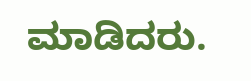ಮಾಡಿದರು.